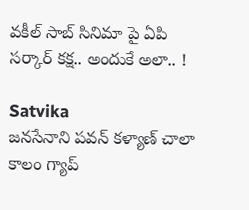వకీల్ సాబ్ సినిమా పై ఏపి సర్కార్ కక్ష.. అందుకే అలా.. !

Satvika
జనసేనాని పవన్ కళ్యాణ్ చాలా కాలం గ్యాప్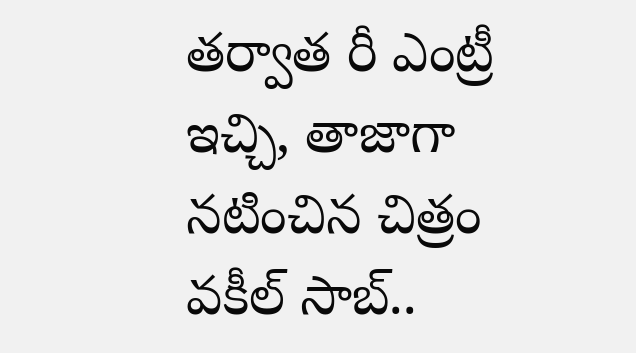తర్వాత రీ ఎంట్రీ ఇచ్చి, తాజాగా నటించిన చిత్రం వకీల్ సాబ్..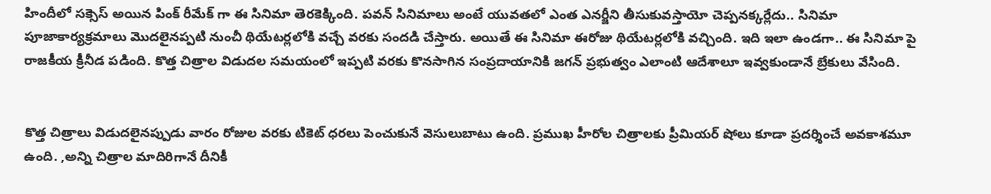హిందీలో సక్సెస్ అయిన పింక్ రీమేక్ గా ఈ సినిమా తెరకెక్కింది. పవన్ సినిమాలు అంటే యువతలో ఎంత ఎనర్జీని తీసుకువస్తాయో చెప్పనక్కర్లేదు.. సినిమా పూజాకార్యక్రమాలు మొదలైనప్పటి నుంచీ థియేటర్లలోకి వచ్చే వరకు సందడి చేస్తారు. అయితే ఈ సినిమా ఈరోజు థియేటర్లలోకి వచ్చింది. ఇది ఇలా ఉండగా.. ఈ సినిమా పై రాజకీయ క్రీనీడ పడింది. కొత్త చిత్రాల విడుదల సమయంలో ఇప్పటి వరకు కొనసాగిన సంప్రదాయానికి జగన్‌ ప్రభుత్వం ఎలాంటి ఆదేశాలూ ఇవ్వకుండానే బ్రేకులు వేసింది.


కొత్త చిత్రాలు విడుదలైనప్పుడు వారం రోజుల వరకు టికెట్‌ ధరలు పెంచుకునే వెసులుబాటు ఉంది. ప్రముఖ హీరోల చిత్రాలకు ప్రీమియర్‌ షోలు కూడా ప్రదర్శించే అవకాశమూ ఉంది. ,అన్ని చిత్రాల మాదిరిగానే దీనికీ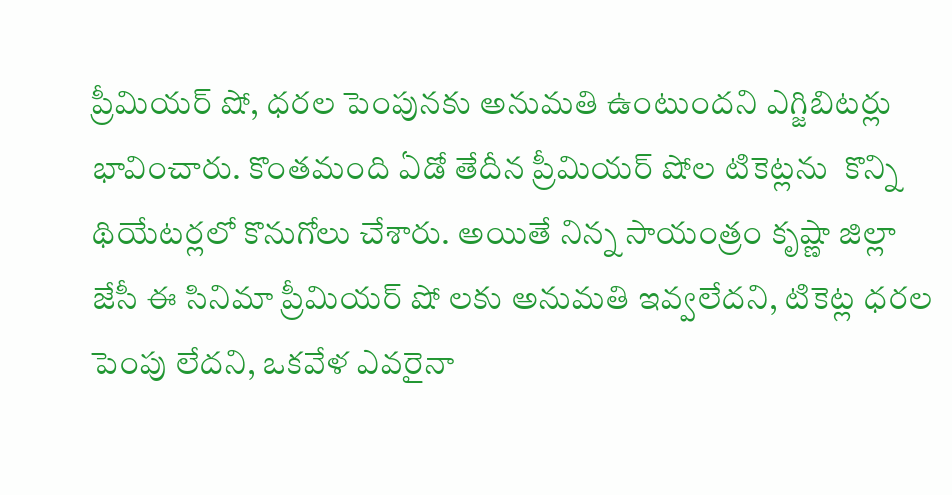ప్రీమియర్‌ షో, ధరల పెంపునకు అనుమతి ఉంటుందని ఎగ్జిబిటర్లు భావించారు. కొంతమంది ఏడో తేదీన ప్రీమియర్‌ షోల టికెట్లను  కొన్ని థియేటర్లలో కొనుగోలు చేశారు. అయితే నిన్న సాయంత్రం కృష్ణా జిల్లా జేసీ ఈ సినిమా ప్రీమియర్ షో లకు అనుమతి ఇవ్వలేదని, టికెట్ల ధరల పెంపు లేదని, ఒకవేళ ఎవరైనా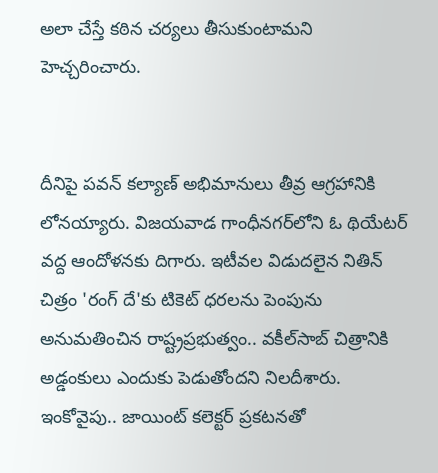అలా చేస్తే కఠిన చర్యలు తీసుకుంటామని హెచ్చరించారు.


దీనిపై పవన్‌ కల్యాణ్‌ అభిమానులు తీవ్ర ఆగ్రహానికి లోనయ్యారు. విజయవాడ గాంధీనగర్‌లోని ఓ థియేటర్‌ వద్ద ఆందోళనకు దిగారు. ఇటీవల విడుదలైన నితిన్‌ చిత్రం 'రంగ్‌ దే'కు టికెట్‌ ధరలను పెంపును అనుమతించిన రాష్ట్రప్రభుత్వం.. వకీల్‌సాబ్‌ చిత్రానికి అడ్డంకులు ఎందుకు పెడుతోందని నిలదీశారు. ఇంకోవైపు.. జాయింట్‌ కలెక్టర్‌ ప్రకటనతో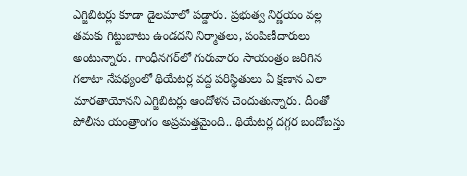ఎగ్జిబిటర్లు కూడా డైలమాలో పడ్డారు. ప్రభుత్వ నిర్ణయం వల్ల తమకు గిట్టుబాటు ఉండదని నిర్మాతలు, పంపిణీదారులు అంటున్నారు. గాంధీనగర్‌లో గురువారం సాయంత్రం జరిగిన గలాటా నేపథ్యంలో థియేటర్ల వద్ద పరిస్థితులు ఏ క్షణాన ఎలా మారతాయోనని ఎగ్జిబిటర్లు ఆందోళన చెందుతున్నారు. దీంతో పోలీసు యంత్రాంగం అప్రమత్తమైంది.. థియేటర్ల దగ్గర బందోబస్తు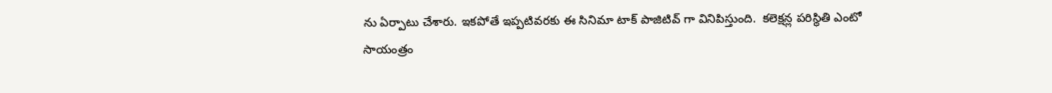ను ఏర్పాటు చేశారు. ఇకపోతే ఇప్పటివరకు ఈ సినిమా టాక్ పాజిటివ్ గా వినిపిస్తుంది.  కలెక్షన్ల పరిస్థితి ఎంటో సాయంత్రం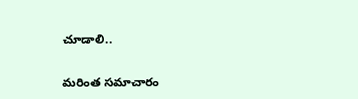చూడాలి..

మరింత సమాచారం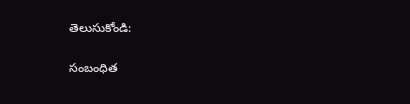తెలుసుకోండి:

సంబంధిత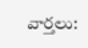వార్తలు: